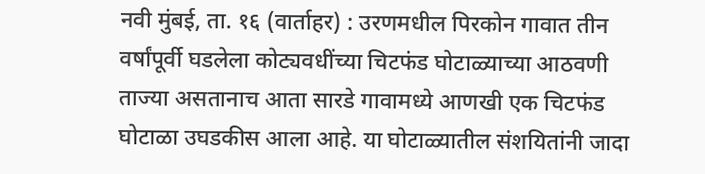नवी मुंबई, ता. १६ (वार्ताहर) : उरणमधील पिरकोन गावात तीन वर्षांपूर्वी घडलेला कोट्यवधींच्या चिटफंड घोटाळ्याच्या आठवणी ताज्या असतानाच आता सारडे गावामध्ये आणखी एक चिटफंड घोटाळा उघडकीस आला आहे. या घोटाळ्यातील संशयितांनी जादा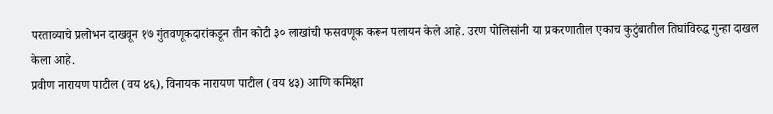परताव्याचे प्रलोभन दाखवून १७ गुंतवणूकदारांकडून तीन कोटी ३० लाखांची फसवणूक करून पलायन केले आहे. उरण पोलिसांनी या प्रकरणातील एकाच कुटुंबातील तिघांविरुद्ध गुन्हा दाखल केला आहे.
प्रवीण नारायण पाटील (वय ४६), विनायक नारायण पाटील (वय ४३) आणि कमिक्षा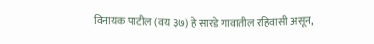विनायक पाटील (वय ३७) हे सारडे गावातील रहिवासी असून,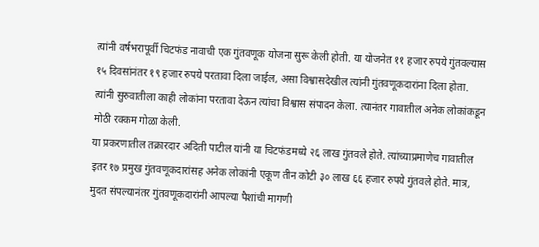त्यांनी वर्षभरापूर्वी चिटफंड नावाची एक गुंतवणूक योजना सुरू केली होती. या योजनेत ११ हजार रुपये गुंतवल्यास १५ दिवसांनंतर १९ हजार रुपये परतावा दिला जाईल, असा विश्वासदेखील त्यांनी गुंतवणूकदारांना दिला होता. त्यांनी सुरुवातीला काही लोकांना परतावा देऊन त्यांचा विश्वास संपादन केला. त्यानंतर गावातील अनेक लोकांकडून मोठी रक्कम गोळा केली.
या प्रकरणातील तक्रारदार अदिती पाटील यांनी या चिटफंडमध्ये २६ लाख गुंतवले होते. त्यांच्याप्रमाणेच गावातील इतर १७ प्रमुख गुंतवणूकदारांसह अनेक लोकांनी एकूण तीन कोटी ३० लाख ६६ हजार रुपये गुंतवले होते. मात्र, मुदत संपल्यानंतर गुंतवणूकदारांनी आपल्या पैशांची मागणी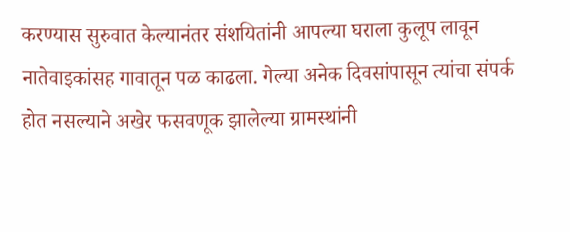करण्यास सुरुवात केल्यानंतर संशयितांनी आपल्या घराला कुलूप लावून नातेवाइकांसह गावातून पळ काढला. गेल्या अनेक दिवसांपासून त्यांचा संपर्क होत नसल्याने अखेर फसवणूक झालेल्या ग्रामस्थांनी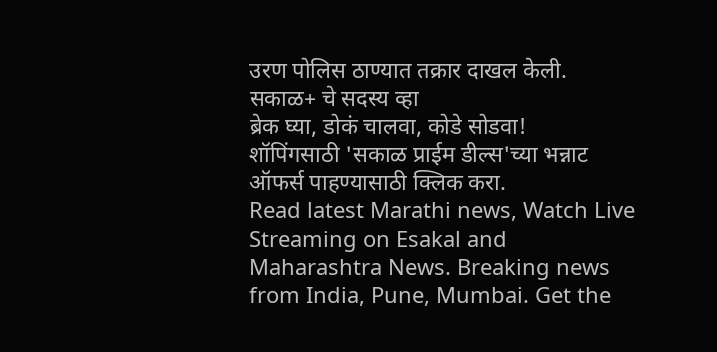उरण पोलिस ठाण्यात तक्रार दाखल केली.
सकाळ+ चे सदस्य व्हा
ब्रेक घ्या, डोकं चालवा, कोडे सोडवा!
शॉपिंगसाठी 'सकाळ प्राईम डील्स'च्या भन्नाट ऑफर्स पाहण्यासाठी क्लिक करा.
Read latest Marathi news, Watch Live Streaming on Esakal and Maharashtra News. Breaking news from India, Pune, Mumbai. Get the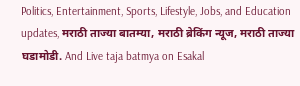Politics, Entertainment, Sports, Lifestyle, Jobs, and Education updates, मराठी ताज्या बातम्या, मराठी ब्रेकिंग न्यूज, मराठी ताज्या घडामोडी. And Live taja batmya on Esakal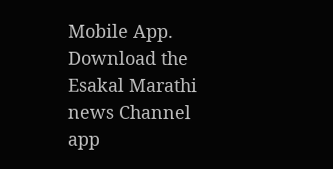Mobile App. Download the Esakal Marathi news Channel app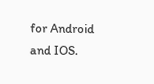for Android and IOS.